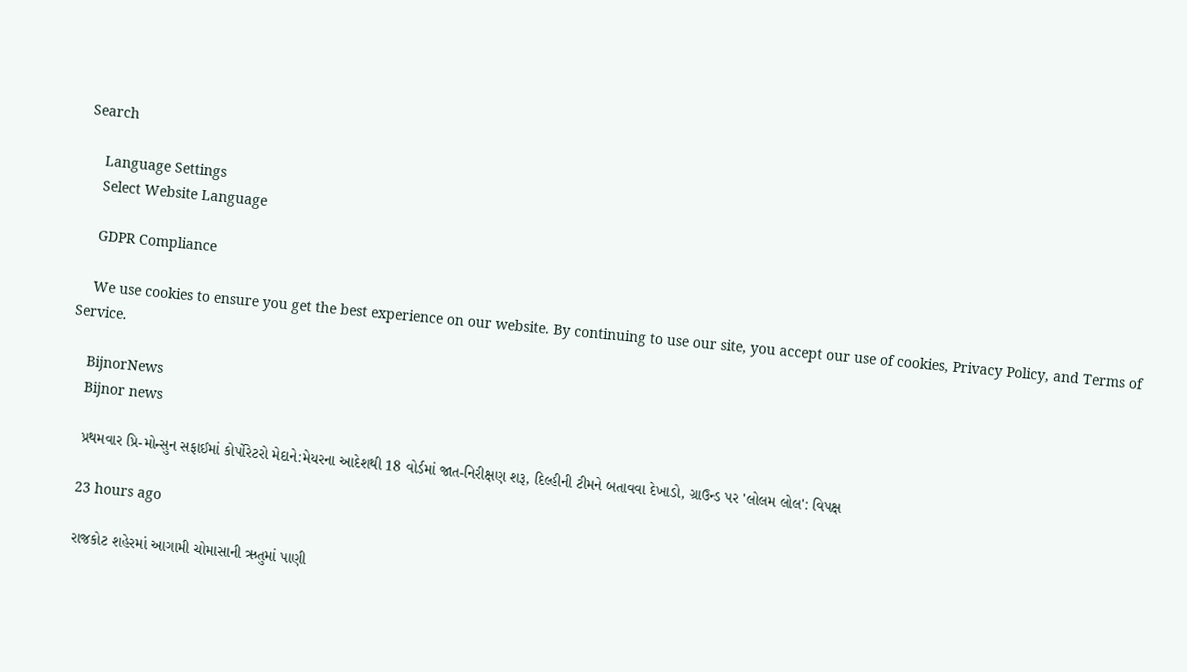Search

    Language Settings
    Select Website Language

    GDPR Compliance

    We use cookies to ensure you get the best experience on our website. By continuing to use our site, you accept our use of cookies, Privacy Policy, and Terms of Service.

    BijnorNews
    Bijnor news

    પ્રથમવાર પ્રિ-મોન્સુન સફાઈમાં કોર્પોરેટરો મેદાને:મેયરના આદેશથી 18 વોર્ડમાં જાત-નિરીક્ષણ શરૂ, દિલ્હીની ટીમને બતાવવા દેખાડો, ગ્રાઉન્ડ પર 'લોલમ લોલ': વિપક્ષ

    23 hours ago

    રાજકોટ શહેરમાં આગામી ચોમાસાની ઋતુમાં પાણી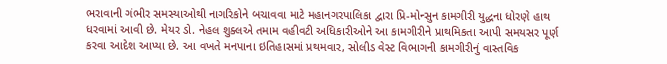ભરાવાની ગંભીર સમસ્યાઓથી નાગરિકોને બચાવવા માટે મહાનગરપાલિકા દ્વારા પ્રિ-મોન્સુન કામગીરી યુદ્ધના ધોરણે હાથ ધરવામાં આવી છે. મેયર ડો. નેહલ શુક્લએ તમામ વહીવટી અધિકારીઓને આ કામગીરીને પ્રાથમિકતા આપી સમયસર પૂર્ણ કરવા આદેશ આપ્યા છે. આ વખતે મનપાના ઇતિહાસમાં પ્રથમવાર, સોલીડ વેસ્ટ વિભાગની કામગીરીનું વાસ્તવિક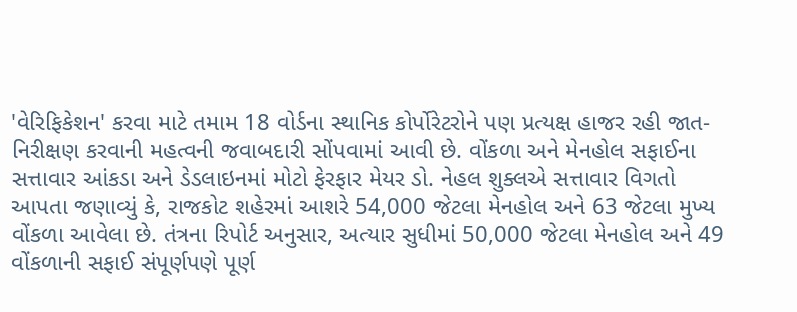'વેરિફિકેશન' કરવા માટે તમામ 18 વોર્ડના સ્થાનિક કોર્પોરેટરોને પણ પ્રત્યક્ષ હાજર રહી જાત-નિરીક્ષણ કરવાની મહત્વની જવાબદારી સોંપવામાં આવી છે. વોંકળા અને મેનહોલ સફાઈના સત્તાવાર આંકડા અને ડેડલાઇનમાં મોટો ફેરફાર મેયર ડો. નેહલ શુક્લએ સત્તાવાર વિગતો આપતા જણાવ્યું કે, રાજકોટ શહેરમાં આશરે 54,000 જેટલા મેનહોલ અને 63 જેટલા મુખ્ય વોંકળા આવેલા છે. તંત્રના રિપોર્ટ અનુસાર, અત્યાર સુધીમાં 50,000 જેટલા મેનહોલ અને 49 વોંકળાની સફાઈ સંપૂર્ણપણે પૂર્ણ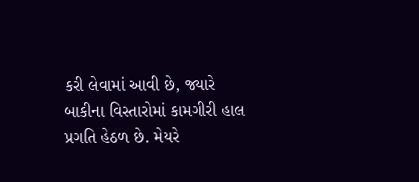કરી લેવામાં આવી છે, જ્યારે બાકીના વિસ્તારોમાં કામગીરી હાલ પ્રગતિ હેઠળ છે. મેયરે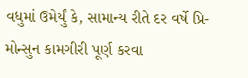વધુમાં ઉમેર્યું કે, સામાન્ય રીતે દર વર્ષે પ્રિ-મોન્સુન કામગીરી પૂર્ણ કરવા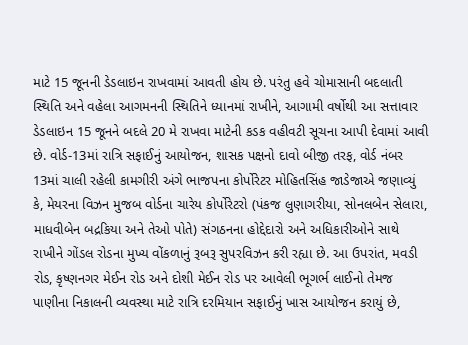માટે 15 જૂનની ડેડલાઇન રાખવામાં આવતી હોય છે. પરંતુ હવે ચોમાસાની બદલાતી સ્થિતિ અને વહેલા આગમનની સ્થિતિને ધ્યાનમાં રાખીને, આગામી વર્ષોથી આ સત્તાવાર ડેડલાઇન 15 જૂનને બદલે 20 મે રાખવા માટેની કડક વહીવટી સૂચના આપી દેવામાં આવી છે. વોર્ડ-13માં રાત્રિ સફાઈનું આયોજન, શાસક પક્ષનો દાવો બીજી તરફ, વોર્ડ નંબર 13માં ચાલી રહેલી કામગીરી અંગે ભાજપના કોર્પોરેટર મોહિતસિંહ જાડેજાએ જણાવ્યું કે, મેયરના વિઝન મુજબ વોર્ડના ચારેય કોર્પોરેટરો (પંકજ લુણાગરીયા, સોનલબેન સેલારા, માધવીબેન બદ્રકિયા અને તેઓ પોતે) સંગઠનના હોદ્દેદારો અને અધિકારીઓને સાથે રાખીને ગોંડલ રોડના મુખ્ય વોંકળાનું રૂબરૂ સુપરવિઝન કરી રહ્યા છે. આ ઉપરાંત, મવડી રોડ, કૃષ્ણનગર મેઈન રોડ અને દોશી મેઈન રોડ પર આવેલી ભૂગર્ભ લાઈનો તેમજ પાણીના નિકાલની વ્યવસ્થા માટે રાત્રિ દરમિયાન સફાઈનું ખાસ આયોજન કરાયું છે,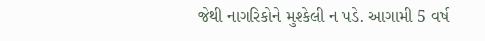જેથી નાગરિકોને મુશ્કેલી ન પડે. આગામી 5 વર્ષ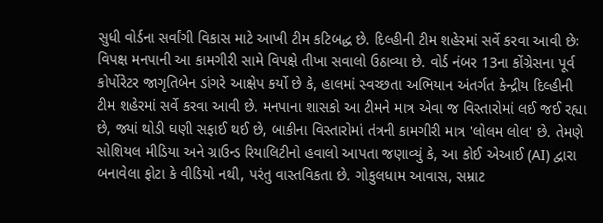સુધી વોર્ડના સર્વાંગી વિકાસ માટે આખી ટીમ કટિબદ્ધ છે. દિલ્હીની ટીમ શહેરમાં સર્વે કરવા આવી છેઃ વિપક્ષ મનપાની આ કામગીરી સામે વિપક્ષે તીખા સવાલો ઉઠાવ્યા છે. વોર્ડ નંબર 13ના કોંગ્રેસના પૂર્વ કોર્પોરેટર જાગૃતિબેન ડાંગરે આક્ષેપ કર્યો છે કે, હાલમાં સ્વચ્છતા અભિયાન અંતર્ગત કેન્દ્રીય દિલ્હીની ટીમ શહેરમાં સર્વે કરવા આવી છે. મનપાના શાસકો આ ટીમને માત્ર એવા જ વિસ્તારોમાં લઈ જઈ રહ્યા છે, જ્યાં થોડી ઘણી સફાઈ થઈ છે, બાકીના વિસ્તારોમાં તંત્રની કામગીરી માત્ર 'લોલમ લોલ' છે. તેમણે સોશિયલ મીડિયા અને ગ્રાઉન્ડ રિયાલિટીનો હવાલો આપતા જણાવ્યું કે, આ કોઈ એઆઈ (AI) દ્વારા બનાવેલા ફોટા કે વીડિયો નથી, પરંતુ વાસ્તવિકતા છે. ગોકુલધામ આવાસ, સમ્રાટ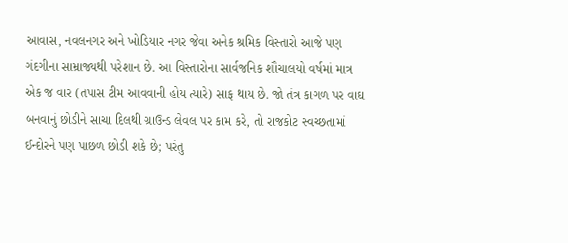આવાસ, નવલનગર અને ખોડિયાર નગર જેવા અનેક શ્રમિક વિસ્તારો આજે પણ ગંદગીના સામ્રાજ્યથી પરેશાન છે. આ વિસ્તારોના સાર્વજનિક શૌચાલયો વર્ષમાં માત્ર એક જ વાર (તપાસ ટીમ આવવાની હોય ત્યારે) સાફ થાય છે. જો તંત્ર કાગળ પર વાઘ બનવાનું છોડીને સાચા દિલથી ગ્રાઉન્ડ લેવલ પર કામ કરે, તો રાજકોટ સ્વચ્છતામાં ઈન્દોરને પણ પાછળ છોડી શકે છે; પરંતુ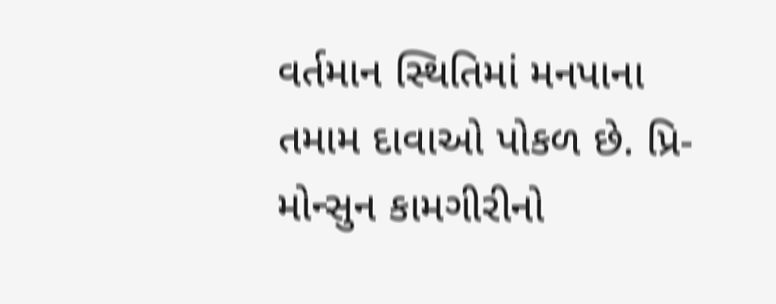વર્તમાન સ્થિતિમાં મનપાના તમામ દાવાઓ પોકળ છે. પ્રિ-મોન્સુન કામગીરીનો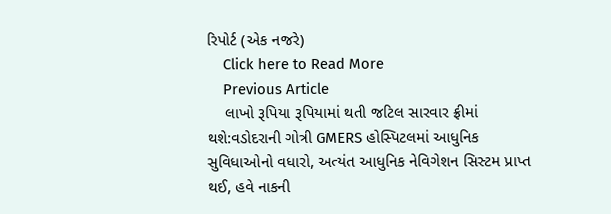રિપોર્ટ (એક નજરે)
    Click here to Read More
    Previous Article
    લાખો રૂપિયા રૂપિયામાં થતી જટિલ સારવાર ફ્રીમાં થશે:વડોદરાની ગોત્રી GMERS હોસ્પિટલમાં આધુનિક સુવિધાઓનો વધારો, અત્યંત આધુનિક નેવિગેશન સિસ્ટમ પ્રાપ્ત થઈ, હવે નાકની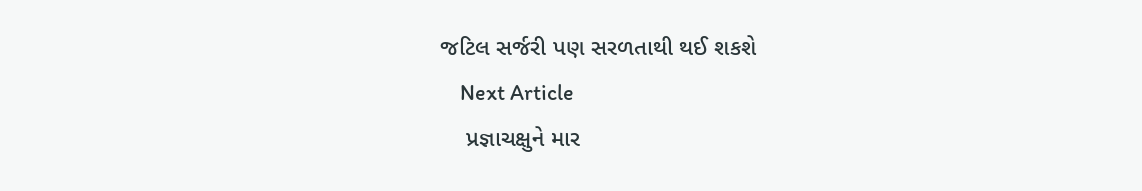જટિલ સર્જરી પણ સરળતાથી થઈ શકશે
    Next Article
    પ્રજ્ઞાચક્ષુને માર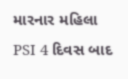મારનાર મહિલા PSI 4 દિવસ બાદ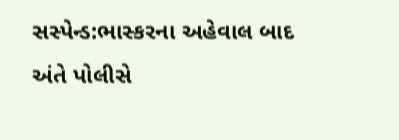સસ્પેન્ડ:ભાસ્કરના અહેવાલ બાદ અંતે પોલીસે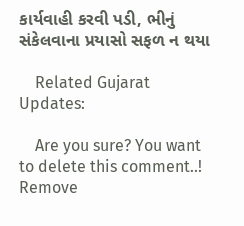કાર્યવાહી કરવી પડી, ભીનું સંકેલવાના પ્રયાસો સફળ ન થયા

    Related Gujarat Updates:

    Are you sure? You want to delete this comment..! Remove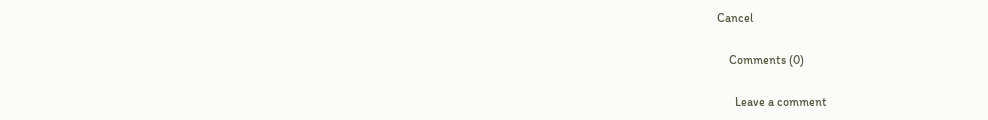Cancel

    Comments (0)

      Leave a comment